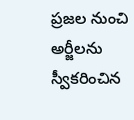ప్రజల నుంచి అర్జీలను స్వీకరించిన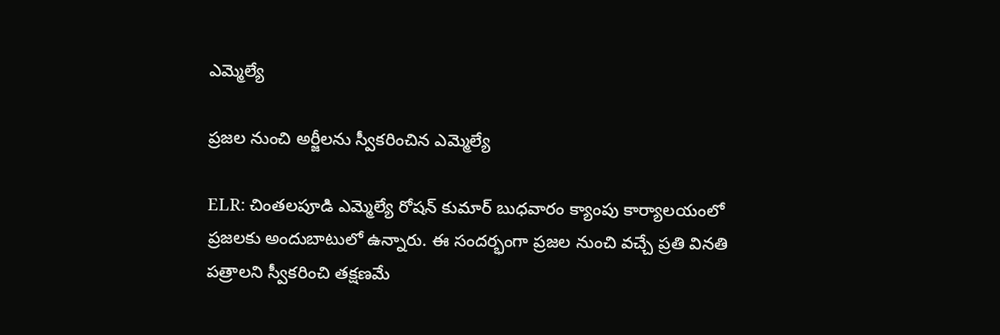ఎమ్మెల్యే

ప్రజల నుంచి అర్జీలను స్వీకరించిన ఎమ్మెల్యే

ELR: చింతలపూడి ఎమ్మెల్యే రోషన్ కుమార్ బుధవారం క్యాంపు కార్యాలయంలో ప్రజలకు అందుబాటులో ఉన్నారు. ఈ సందర్భంగా ప్రజల నుంచి వచ్చే ప్రతి వినతి పత్రాలని స్వీకరించి తక్షణమే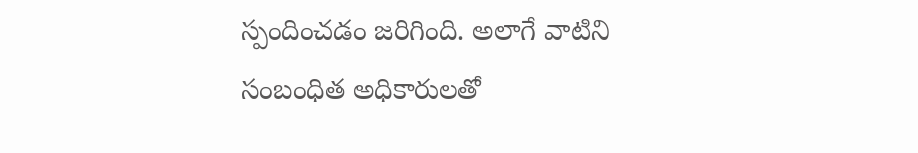స్పందించడం జరిగింది. అలాగే వాటిని సంబంధిత అధికారులతో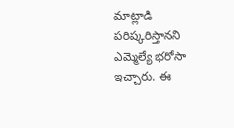మాట్లాడి పరిష్కరిస్తానని ఎమ్మెల్యే భరోసా ఇచ్చారు. ఈ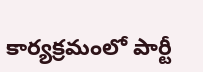కార్యక్రమంలో పార్టీ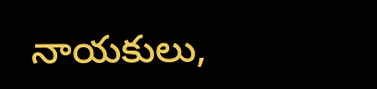నాయకులు,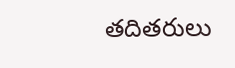తదితరులు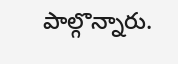పాల్గొన్నారు.